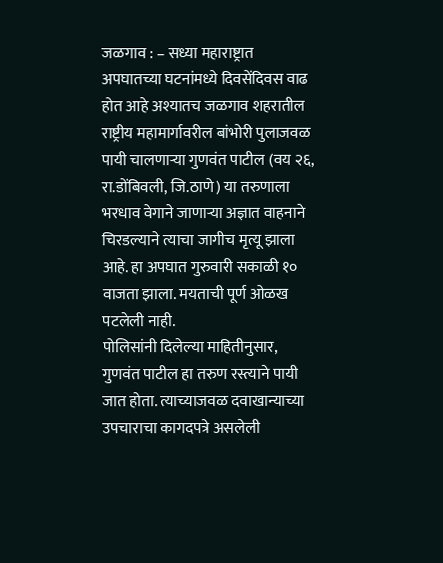जळगाव : – सध्या महाराष्ट्रात अपघातच्या घटनांमध्ये दिवसेंदिवस वाढ होत आहे अश्यातच जळगाव शहरातील राष्ट्रीय महामार्गावरील बांभोरी पुलाजवळ पायी चालणाऱ्या गुणवंत पाटील (वय २६, रा.डोंबिवली, जि.ठाणे) या तरुणाला भरधाव वेगाने जाणाऱ्या अज्ञात वाहनाने चिरडल्याने त्याचा जागीच मृत्यू झाला आहे. हा अपघात गुरुवारी सकाळी १० वाजता झाला. मयताची पूर्ण ओळख पटलेली नाही.
पोलिसांनी दिलेल्या माहितीनुसार, गुणवंत पाटील हा तरुण रस्त्याने पायी जात होता. त्याच्याजवळ दवाखान्याच्या उपचाराचा कागदपत्रे असलेली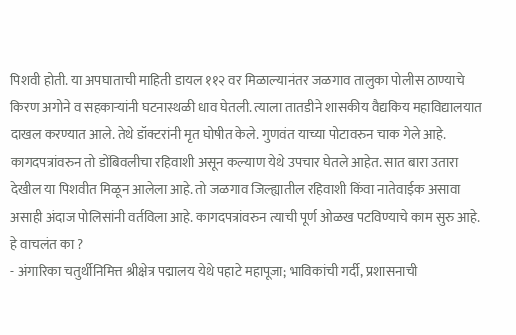पिशवी होती. या अपघाताची माहिती डायल ११२ वर मिळाल्यानंतर जळगाव तालुका पोलीस ठाण्याचे किरण अगोने व सहकाऱ्यांनी घटनास्थळी धाव घेतली. त्याला तातडीने शासकीय वैद्यकिय महाविद्यालयात दाखल करण्यात आले. तेथे डॉक्टरांनी मृत घोषीत केले. गुणवंत याच्या पोटावरुन चाक गेले आहे. कागदपत्रांवरुन तो डोंबिवलीचा रहिवाशी असून कल्याण येथे उपचार घेतले आहेत. सात बारा उतारा देखील या पिशवीत मिळून आलेला आहे. तो जळगाव जिल्ह्यातील रहिवाशी किंवा नातेवाईक असावा असाही अंदाज पोलिसांनी वर्तविला आहे. कागदपत्रांवरुन त्याची पूर्ण ओळख पटविण्याचे काम सुरु आहे.
हे वाचलंत का ?
- अंगारिका चतुर्थीनिमित्त श्रीक्षेत्र पद्मालय येथे पहाटे महापूजा; भाविकांची गर्दी, प्रशासनाची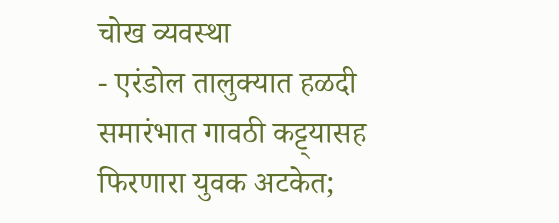चोख व्यवस्था
- एरंडोल तालुक्यात हळदी समारंभात गावठी कट्ट्यासह फिरणारा युवक अटकेत;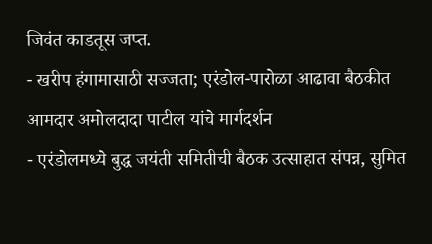जिवंत काडतूस जप्त.
- खरीप हंगामासाठी सज्जता; एरंडोल-पारोळा आढावा बैठकीत आमदार अमोलदादा पाटील यांचे मार्गदर्शन
- एरंडोलमध्ये बुद्ध जयंती समितीची बैठक उत्साहात संपन्न, सुमित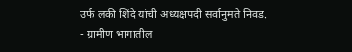उर्फ लकी शिंदे यांची अध्यक्षपदी सर्वानुमते निवड.
- ग्रामीण भागातील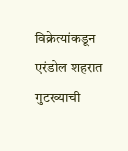विक्रेत्यांकडून एरंडोल शहरात गुटख्याची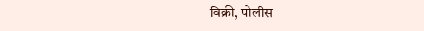विक्री, पोलीस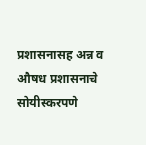प्रशासनासह अन्न व औषध प्रशासनाचे सोयीस्करपणे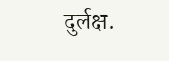दुर्लक्ष.